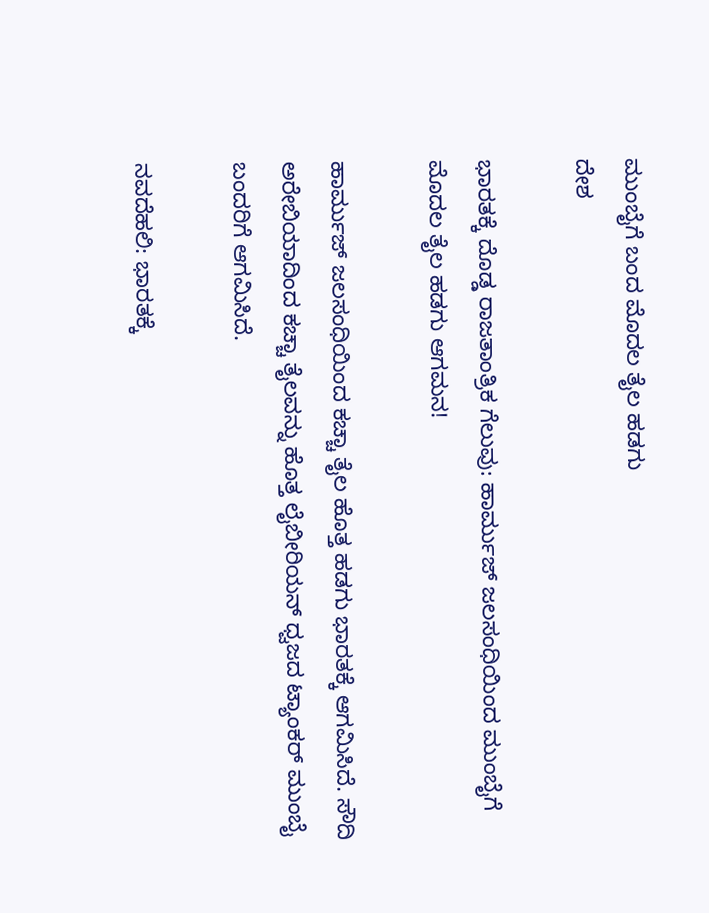ಮುಂಬೈಗೆ ಬಂದ ಮೊದಲ ತೈಲ ಹಡಗು
ದೇಶ

ಭಾರತಕ್ಕೆ ದೊಡ್ಡ ರಾಜತಾಂತ್ರಿಕ ಗೆಲುವು: ಹಾರ್ಮುಜ್ ಜಲಸಂಧಿಯಿಂದ ಮುಂಬೈಗೆ ಮೊದಲ ತೈಲ ಹಡಗು ಆಗಮನ!

ಹಾರ್ಮುಜ್ ಜಲಸಂಧಿಯಿಂದ ಕಚ್ಚಾ ತೈಲ ಹೊತ್ತ ಹಡಗು ಭಾರತಕ್ಕೆ ಆಗಮಿಸಿದೆ. ಸೌದಿ ಅರೇಬಿಯಾದಿಂದ ಕಚ್ಚಾ ತೈಲವನ್ನು ಹೊತ್ತ ಲೈಬೀರಿಯನ್ ಧ್ವಜದ ಟ್ಯಾಂಕರ್ ಮುಂಬೈ ಬಂದರಿಗೆ ಆಗಮಿಸಿದೆ.

ನವದೆಹಲಿ: ಭಾರತಕ್ಕೆ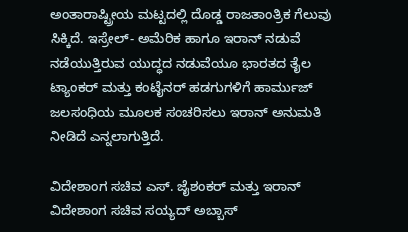ಅಂತಾರಾಷ್ಟ್ರೀಯ ಮಟ್ಟದಲ್ಲಿ ದೊಡ್ಡ ರಾಜತಾಂತ್ರಿಕ ಗೆಲುವು ಸಿಕ್ಕಿದೆ. ಇಸ್ರೇಲ್- ಅಮೆರಿಕ ಹಾಗೂ ಇರಾನ್ ನಡುವೆ ನಡೆಯುತ್ತಿರುವ ಯುದ್ಧದ ನಡುವೆಯೂ ಭಾರತದ ತೈಲ ಟ್ಯಾಂಕರ್‌ ಮತ್ತು ಕಂಟೈನರ್‌ ಹಡಗುಗಳಿಗೆ ಹಾರ್ಮುಜ್ ಜಲಸಂಧಿಯ ಮೂಲಕ ಸಂಚರಿಸಲು ಇರಾನ್‌ ಅನುಮತಿ ನೀಡಿದೆ ಎನ್ನಲಾಗುತ್ತಿದೆ.

ವಿದೇಶಾಂಗ ಸಚಿವ ಎಸ್. ಜೈಶಂಕರ್ ಮತ್ತು ಇರಾನ್‌ ವಿದೇಶಾಂಗ ಸಚಿವ ಸಯ್ಯದ್ ಅಬ್ಬಾಸ್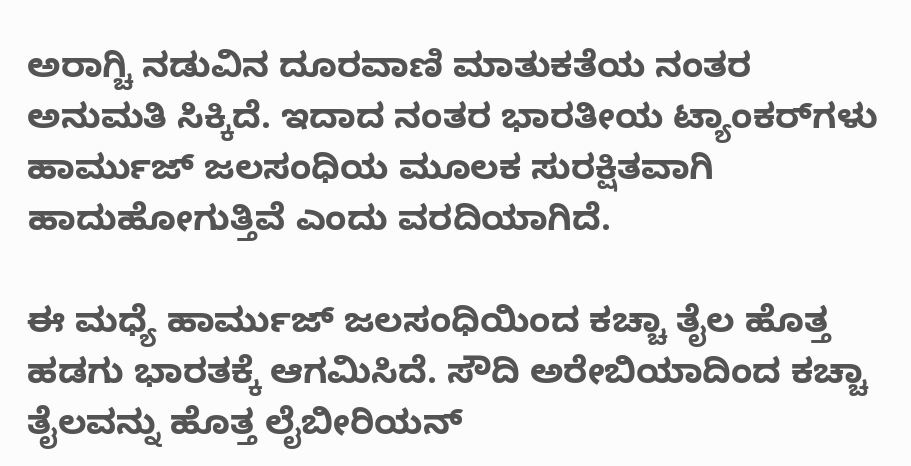ಅರಾಗ್ಚಿ ನಡುವಿನ ದೂರವಾಣಿ ಮಾತುಕತೆಯ ನಂತರ ಅನುಮತಿ ಸಿಕ್ಕಿದೆ. ಇದಾದ ನಂತರ ಭಾರತೀಯ ಟ್ಯಾಂಕರ್‌ಗಳು ಹಾರ್ಮುಜ್ ಜಲಸಂಧಿಯ ಮೂಲಕ ಸುರಕ್ಷಿತವಾಗಿ ಹಾದುಹೋಗುತ್ತಿವೆ ಎಂದು ವರದಿಯಾಗಿದೆ.

ಈ ಮಧ್ಯೆ ಹಾರ್ಮುಜ್ ಜಲಸಂಧಿಯಿಂದ ಕಚ್ಚಾ ತೈಲ ಹೊತ್ತ ಹಡಗು ಭಾರತಕ್ಕೆ ಆಗಮಿಸಿದೆ. ಸೌದಿ ಅರೇಬಿಯಾದಿಂದ ಕಚ್ಚಾ ತೈಲವನ್ನು ಹೊತ್ತ ಲೈಬೀರಿಯನ್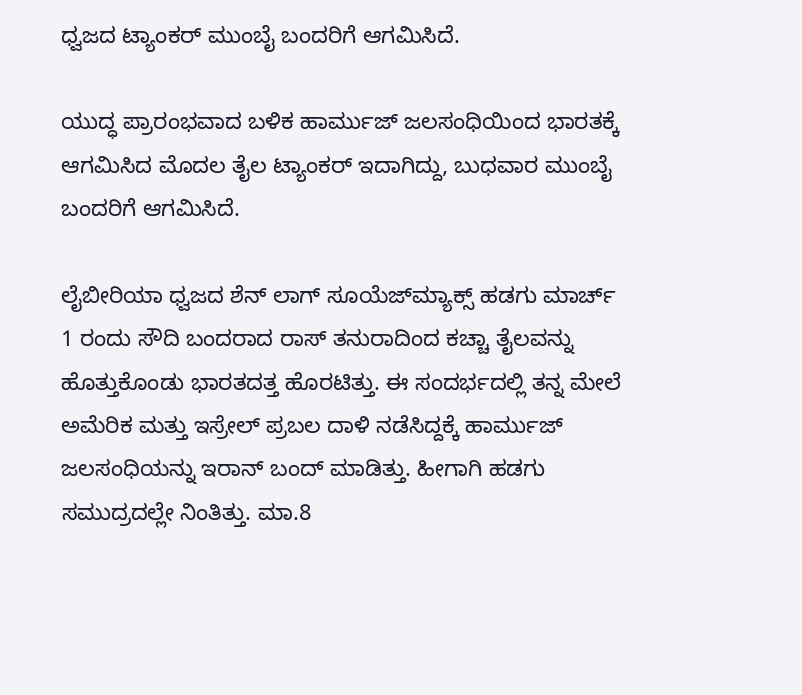ಧ್ವಜದ ಟ್ಯಾಂಕರ್ ಮುಂಬೈ ಬಂದರಿಗೆ ಆಗಮಿಸಿದೆ.

ಯುದ್ಧ ಪ್ರಾರಂಭವಾದ ಬಳಿಕ ಹಾರ್ಮುಜ್ ಜಲಸಂಧಿಯಿಂದ ಭಾರತಕ್ಕೆ ಆಗಮಿಸಿದ ಮೊದಲ ತೈಲ ಟ್ಯಾಂಕರ್‌ ಇದಾಗಿದ್ದು, ಬುಧವಾರ ಮುಂಬೈ ಬಂದರಿಗೆ ಆಗಮಿಸಿದೆ.

ಲೈಬೀರಿಯಾ ಧ್ವಜದ ಶೆನ್ ಲಾಗ್ ಸೂಯೆಜ್‌ಮ್ಯಾಕ್ಸ್ ಹಡಗು ಮಾರ್ಚ್ 1 ರಂದು ಸೌದಿ ಬಂದರಾದ ರಾಸ್ ತನುರಾದಿಂದ ಕಚ್ಚಾ ತೈಲವನ್ನು ಹೊತ್ತುಕೊಂಡು ಭಾರತದತ್ತ ಹೊರಟಿತ್ತು. ಈ ಸಂದರ್ಭದಲ್ಲಿ ತನ್ನ ಮೇಲೆ ಅಮೆರಿಕ ಮತ್ತು ಇಸ್ರೇಲ್‌ ಪ್ರಬಲ ದಾಳಿ ನಡೆಸಿದ್ದಕ್ಕೆ ಹಾರ್ಮುಜ್ ಜಲಸಂಧಿಯನ್ನು ಇರಾನ್‌ ಬಂದ್‌ ಮಾಡಿತ್ತು. ಹೀಗಾಗಿ ಹಡಗು ಸಮುದ್ರದಲ್ಲೇ ನಿಂತಿತ್ತು. ಮಾ.8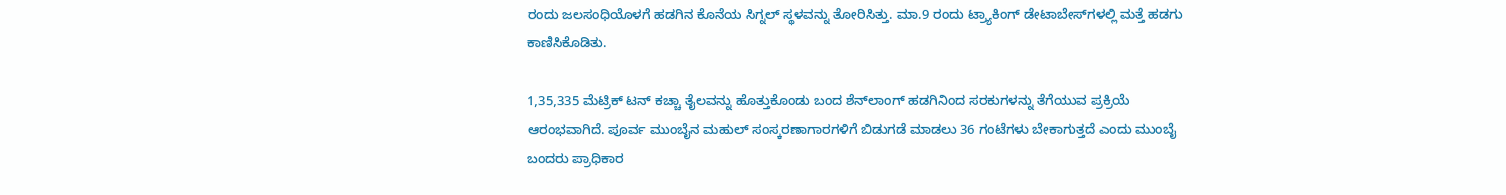ರಂದು ಜಲಸಂಧಿಯೊಳಗೆ ಹಡಗಿನ ಕೊನೆಯ ಸಿಗ್ನಲ್ ಸ್ಥಳವನ್ನು ತೋರಿಸಿತ್ತು. ಮಾ.9 ರಂದು ಟ್ರ್ಯಾಕಿಂಗ್ ಡೇಟಾಬೇಸ್‌ಗಳಲ್ಲಿ ಮತ್ತೆ ಹಡಗು ಕಾಣಿಸಿಕೊಡಿತು.

1,35,335 ಮೆಟ್ರಿಕ್ ಟನ್ ಕಚ್ಚಾ ತೈಲವನ್ನು ಹೊತ್ತುಕೊಂಡು ಬಂದ ಶೆನ್‌ಲಾಂಗ್ ಹಡಗಿನಿಂದ ಸರಕುಗಳನ್ನು ತೆಗೆಯುವ ಪ್ರಕ್ರಿಯೆ ಆರಂಭವಾಗಿದೆ. ಪೂರ್ವ ಮುಂಬೈನ ಮಹುಲ್ ಸಂಸ್ಕರಣಾಗಾರಗಳಿಗೆ ಬಿಡುಗಡೆ ಮಾಡಲು 36 ಗಂಟೆಗಳು ಬೇಕಾಗುತ್ತದೆ ಎಂದು ಮುಂಬೈ ಬಂದರು ಪ್ರಾಧಿಕಾರ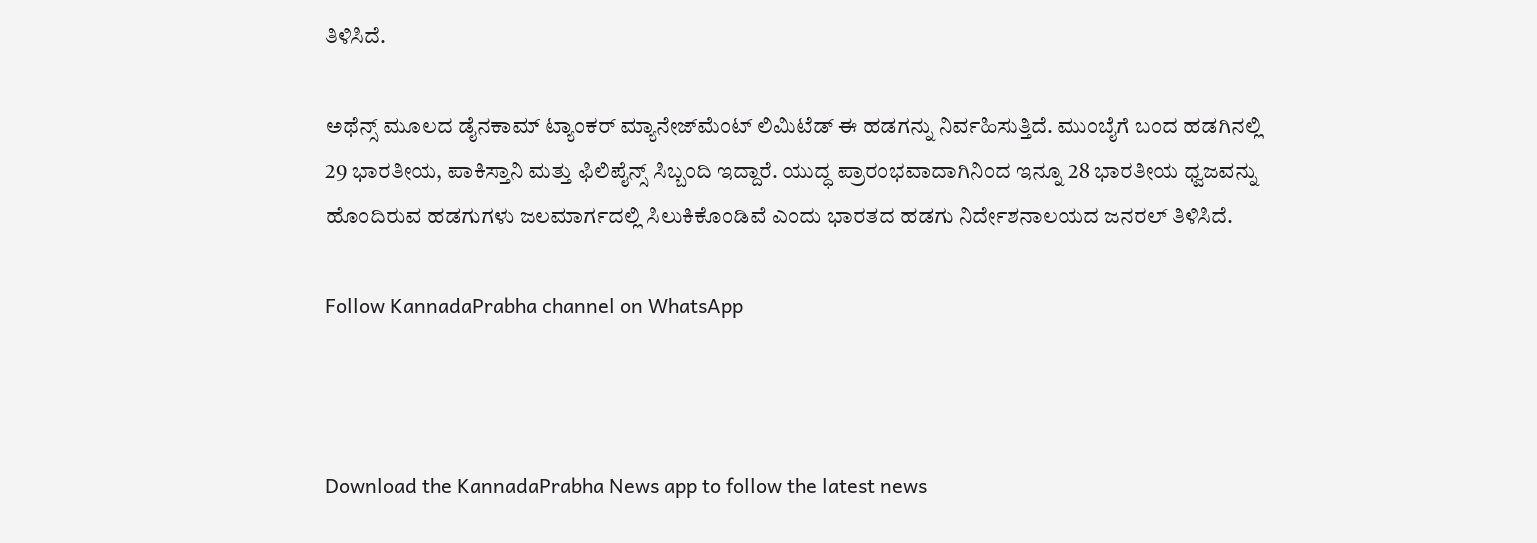ತಿಳಿಸಿದೆ.

ಅಥೆನ್ಸ್ ಮೂಲದ ಡೈನಕಾಮ್ ಟ್ಯಾಂಕರ್ ಮ್ಯಾನೇಜ್‌ಮೆಂಟ್ ಲಿಮಿಟೆಡ್ ಈ ಹಡಗನ್ನು ನಿರ್ವಹಿಸುತ್ತಿದೆ. ಮುಂಬೈಗೆ ಬಂದ ಹಡಗಿನಲ್ಲಿ 29 ಭಾರತೀಯ, ಪಾಕಿಸ್ತಾನಿ ಮತ್ತು ಫಿಲಿಪೈನ್ಸ್‌ ಸಿಬ್ಬಂದಿ ಇದ್ದಾರೆ. ಯುದ್ಧ ಪ್ರಾರಂಭವಾದಾಗಿನಿಂದ ಇನ್ನೂ 28 ಭಾರತೀಯ ಧ್ವಜವನ್ನು ಹೊಂದಿರುವ ಹಡಗುಗಳು ಜಲಮಾರ್ಗದಲ್ಲಿ ಸಿಲುಕಿಕೊಂಡಿವೆ ಎಂದು ಭಾರತದ ಹಡಗು ನಿರ್ದೇಶನಾಲಯದ ಜನರಲ್ ತಿಳಿಸಿದೆ.

Follow KannadaPrabha channel on WhatsApp



Download the KannadaPrabha News app to follow the latest news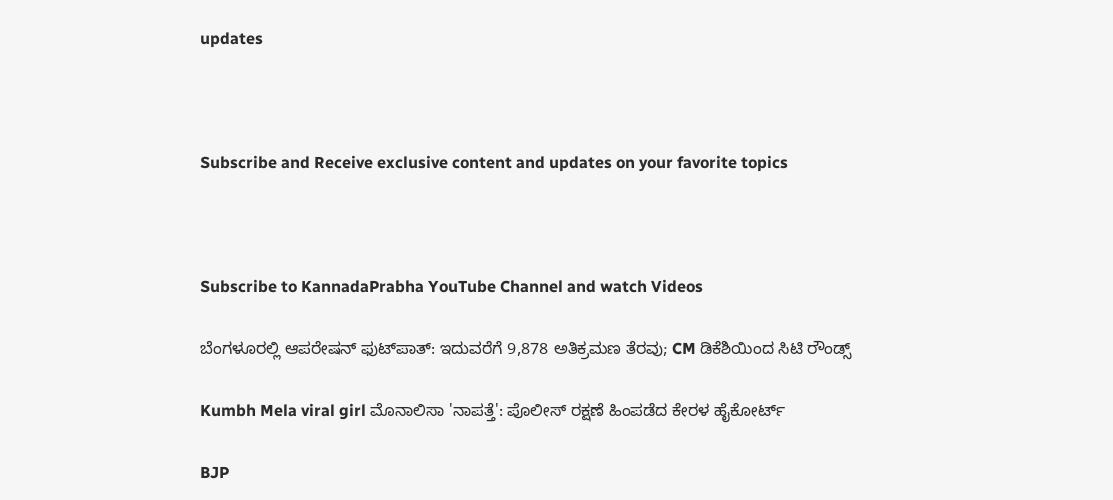updates



Subscribe and Receive exclusive content and updates on your favorite topics



Subscribe to KannadaPrabha YouTube Channel and watch Videos

ಬೆಂಗಳೂರಲ್ಲಿ ಆಪರೇಷನ್‌ ಫುಟ್‌ಪಾತ್‌: ಇದುವರೆಗೆ 9,878 ಅತಿಕ್ರಮಣ ತೆರವು; CM ಡಿಕೆಶಿಯಿಂದ ಸಿಟಿ ರೌಂಡ್ಸ್

Kumbh Mela viral girl ಮೊನಾಲಿಸಾ 'ನಾಪತ್ತೆ': ಪೊಲೀಸ್ ರಕ್ಷಣೆ ಹಿಂಪಡೆದ ಕೇರಳ ಹೈಕೋರ್ಟ್

BJP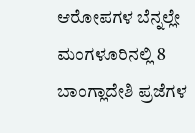ಆರೋಪಗಳ ಬೆನ್ನಲ್ಲೇ ಮಂಗಳೂರಿನಲ್ಲಿ 8 ಬಾಂಗ್ಲಾದೇಶಿ ಪ್ರಜೆಗಳ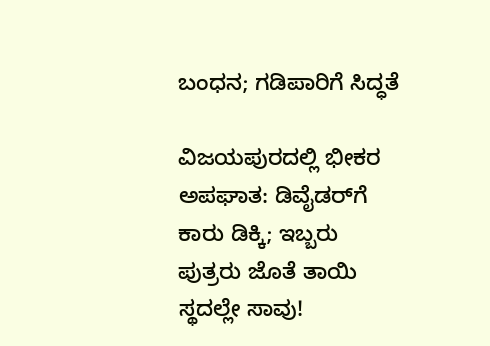ಬಂಧನ; ಗಡಿಪಾರಿಗೆ ಸಿದ್ಧತೆ

ವಿಜಯಪುರದಲ್ಲಿ ಭೀಕರ ಅಪಘಾತ: ಡಿವೈಡರ್‌ಗೆ ಕಾರು ಡಿಕ್ಕಿ; ಇಬ್ಬರು ಪುತ್ರರು ಜೊತೆ ತಾಯಿ ಸ್ಥದಲ್ಲೇ ಸಾವು!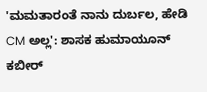'ಮಮತಾರಂತೆ ನಾನು ದುರ್ಬಲ, ಹೇಡಿ CM ಅಲ್ಲ': ಶಾಸಕ ಹುಮಾಯೂನ್ ಕಬೀರ್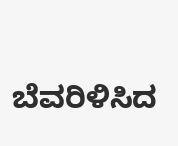ಬೆವರಿಳಿಸಿದ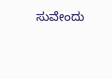ಸುವೇಂದು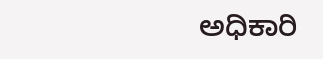ಅಧಿಕಾರಿ